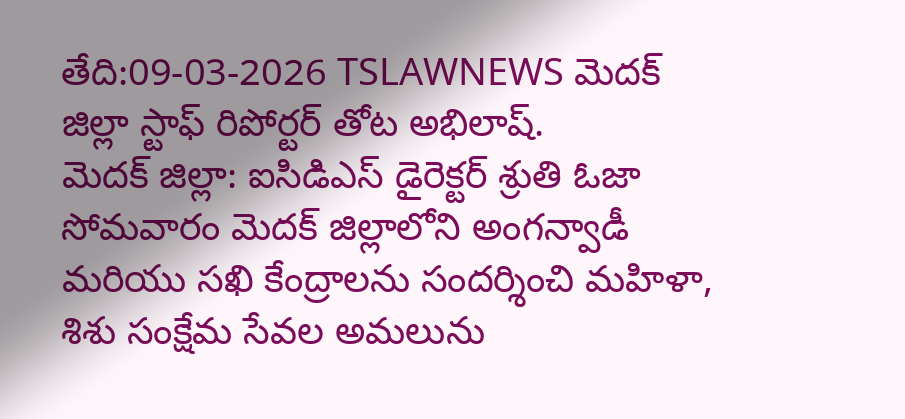తేది:09-03-2026 TSLAWNEWS మెదక్ జిల్లా స్టాఫ్ రిపోర్టర్ తోట అభిలాష్.
మెదక్ జిల్లా: ఐసిడిఎస్ డైరెక్టర్ శ్రుతి ఓజా సోమవారం మెదక్ జిల్లాలోని అంగన్వాడీ మరియు సఖి కేంద్రాలను సందర్శించి మహిళా, శిశు సంక్షేమ సేవల అమలును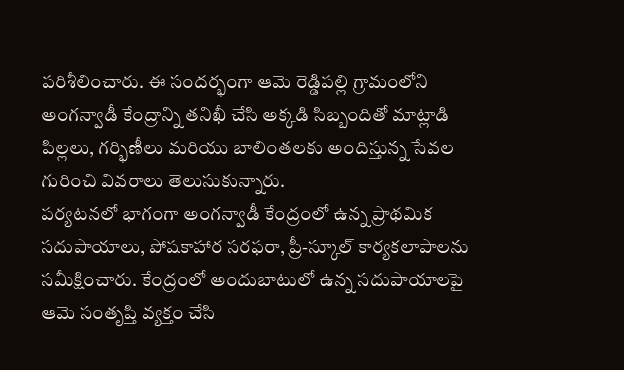పరిశీలించారు. ఈ సందర్భంగా ఆమె రెడ్డిపల్లి గ్రామంలోని అంగన్వాడీ కేంద్రాన్ని తనిఖీ చేసి అక్కడి సిబ్బందితో మాట్లాడి పిల్లలు, గర్భిణీలు మరియు బాలింతలకు అందిస్తున్న సేవల గురించి వివరాలు తెలుసుకున్నారు.
పర్యటనలో భాగంగా అంగన్వాడీ కేంద్రంలో ఉన్న ప్రాథమిక సదుపాయాలు, పోషకాహార సరఫరా, ప్రీ-స్కూల్ కార్యకలాపాలను సమీక్షించారు. కేంద్రంలో అందుబాటులో ఉన్న సదుపాయాలపై ఆమె సంతృప్తి వ్యక్తం చేసి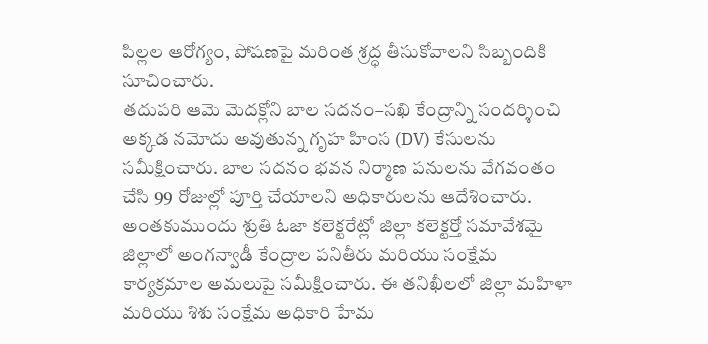పిల్లల ఆరోగ్యం, పోషణపై మరింత శ్రద్ధ తీసుకోవాలని సిబ్బందికి సూచించారు.
తదుపరి ఆమె మెదక్లోని బాల సదనం–సఖి కేంద్రాన్ని సందర్శించి అక్కడ నమోదు అవుతున్న గృహ హింస (DV) కేసులను సమీక్షించారు. బాల సదనం భవన నిర్మాణ పనులను వేగవంతం చేసి 99 రోజుల్లో పూర్తి చేయాలని అధికారులను ఆదేశించారు.
అంతకుముందు శ్రుతి ఓజా కలెక్టరేట్లో జిల్లా కలెక్టర్తో సమావేశమై జిల్లాలో అంగన్వాడీ కేంద్రాల పనితీరు మరియు సంక్షేమ కార్యక్రమాల అమలుపై సమీక్షించారు. ఈ తనిఖీలలో జిల్లా మహిళా మరియు శిశు సంక్షేమ అధికారి హేమ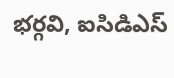భర్గవి, ఐసిడిఎస్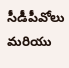సీడీపీవోలు మరియు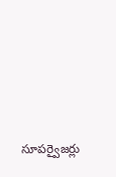సూపర్వైజర్లు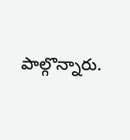పాల్గొన్నారు.